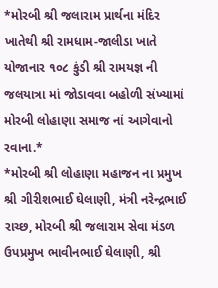*મોરબી શ્રી જલારામ પ્રાર્થના મંદિર ખાતેથી શ્રી રામધામ-જાલીડા ખાતે યોજાનાર ૧૦૮ કુંડી શ્રી રામયજ્ઞ ની જલયાત્રા માં જોડાવવા બહોળી સંખ્યામાં મોરબી લોહાણા સમાજ નાં આગેવાનો રવાના.*
*મોરબી શ્રી લોહાણા મહાજન ના પ્રમુખ શ્રી ગીરીશભાઈ ઘેલાણી, મંત્રી નરેન્દ્રભાઈ રાચ્છ, મોરબી શ્રી જલારામ સેવા મંડળ ઉપપ્રમુખ ભાવીનભાઈ ઘેલાણી, શ્રી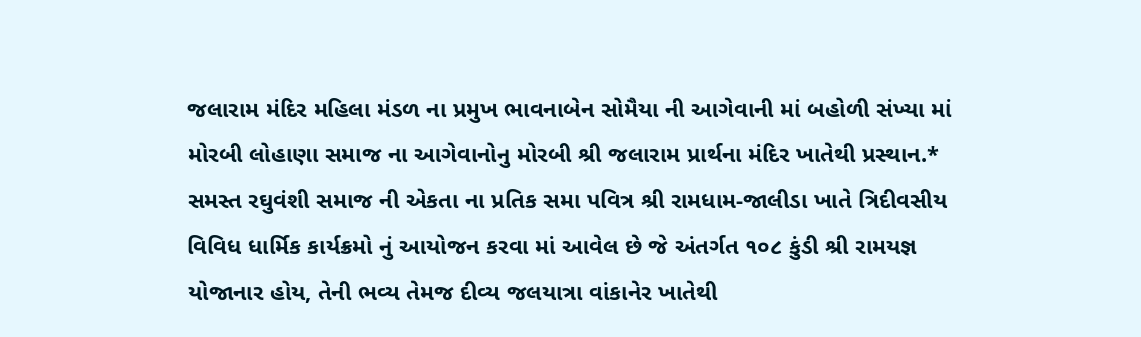જલારામ મંદિર મહિલા મંડળ ના પ્રમુખ ભાવનાબેન સોમૈયા ની આગેવાની માં બહોળી સંખ્યા માં મોરબી લોહાણા સમાજ ના આગેવાનોનુ મોરબી શ્રી જલારામ પ્રાર્થના મંદિર ખાતેથી પ્રસ્થાન.*
સમસ્ત રઘુવંશી સમાજ ની એકતા ના પ્રતિક સમા પવિત્ર શ્રી રામધામ-જાલીડા ખાતે ત્રિદીવસીય વિવિધ ધાર્મિક કાર્યક્રમો નું આયોજન કરવા માં આવેલ છે જે અંતર્ગત ૧૦૮ કુંડી શ્રી રામયજ્ઞ યોજાનાર હોય, તેની ભવ્ય તેમજ દીવ્ય જલયાત્રા વાંકાનેર ખાતેથી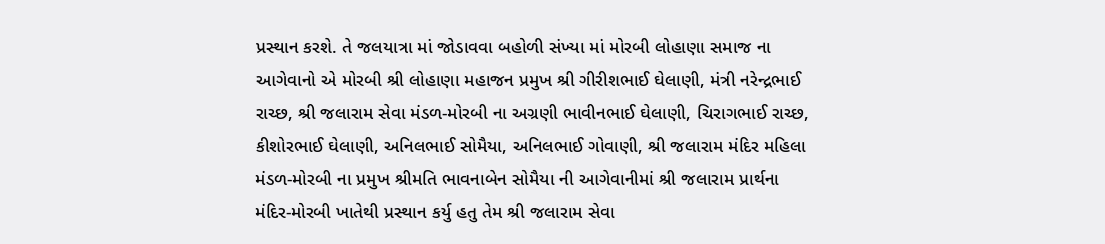પ્રસ્થાન કરશે. તે જલયાત્રા માં જોડાવવા બહોળી સંખ્યા માં મોરબી લોહાણા સમાજ ના આગેવાનો એ મોરબી શ્રી લોહાણા મહાજન પ્રમુખ શ્રી ગીરીશભાઈ ઘેલાણી, મંત્રી નરેન્દ્રભાઈ રાચ્છ, શ્રી જલારામ સેવા મંડળ-મોરબી ના અગ્રણી ભાવીનભાઈ ઘેલાણી, ચિરાગભાઈ રાચ્છ, કીશોરભાઈ ઘેલાણી, અનિલભાઈ સોમૈયા, અનિલભાઈ ગોવાણી, શ્રી જલારામ મંદિર મહિલા મંડળ-મોરબી ના પ્રમુખ શ્રીમતિ ભાવનાબેન સોમૈયા ની આગેવાનીમાં શ્રી જલારામ પ્રાર્થના મંદિર-મોરબી ખાતેથી પ્રસ્થાન કર્યુ હતુ તેમ શ્રી જલારામ સેવા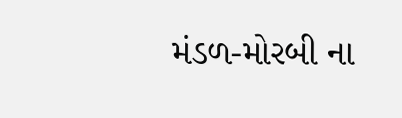મંડળ-મોરબી ના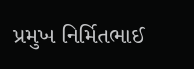પ્રમુખ નિર્મિતભાઈ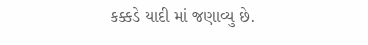કક્કડે યાદી માં જણાવ્યુ છે.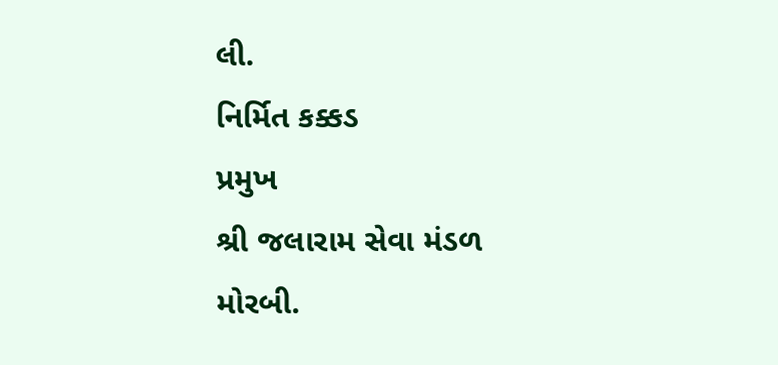લી.
નિર્મિત કક્કડ
પ્રમુખ
શ્રી જલારામ સેવા મંડળ
મોરબી.